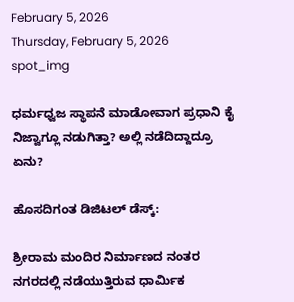February 5, 2026
Thursday, February 5, 2026
spot_img

ಧರ್ಮಧ್ವಜ ಸ್ಥಾಪನೆ ಮಾಡೋವಾಗ ಪ್ರಧಾನಿ ಕೈ ನಿಜ್ವಾಗ್ಲೂ ನಡುಗಿತ್ತಾ? ಅಲ್ಲಿ ನಡೆದಿದ್ದಾದ್ರೂ ಏನು?

ಹೊಸದಿಗಂತ ಡಿಜಿಟಲ್ ಡೆಸ್ಕ್:

ಶ್ರೀರಾಮ ಮಂದಿರ ನಿರ್ಮಾಣದ ನಂತರ ನಗರದಲ್ಲಿ ನಡೆಯುತ್ತಿರುವ ಧಾರ್ಮಿಕ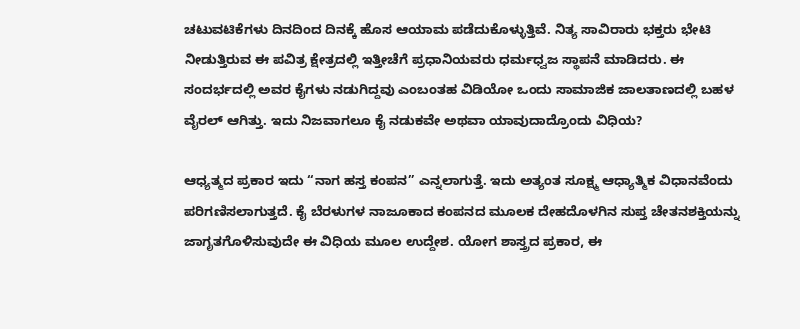ಚಟುವಟಿಕೆಗಳು ದಿನದಿಂದ ದಿನಕ್ಕೆ ಹೊಸ ಆಯಾಮ ಪಡೆದುಕೊಳ್ಳುತ್ತಿವೆ. ನಿತ್ಯ ಸಾವಿರಾರು ಭಕ್ತರು ಭೇಟಿ ನೀಡುತ್ತಿರುವ ಈ ಪವಿತ್ರ ಕ್ಷೇತ್ರದಲ್ಲಿ ಇತ್ತೀಚೆಗೆ ಪ್ರಧಾನಿಯವರು ಧರ್ಮಧ್ವಜ ಸ್ಥಾಪನೆ ಮಾಡಿದರು. ಈ ಸಂದರ್ಭದಲ್ಲಿ ಅವರ ಕೈಗಳು ನಡುಗಿದ್ದವು ಎಂಬಂತಹ ವಿಡಿಯೋ ಒಂದು ಸಾಮಾಜಿಕ ಜಾಲತಾಣದಲ್ಲಿ ಬಹಳ ವೈರಲ್ ಆಗಿತ್ತು. ಇದು ನಿಜವಾಗಲೂ ಕೈ ನಡುಕವೇ ಅಥವಾ ಯಾವುದಾದ್ರೊಂದು ವಿಧಿಯ?

ಆಧ್ಯತ್ಮದ ಪ್ರಕಾರ ಇದು “ನಾಗ ಹಸ್ತ ಕಂಪನ” ಎನ್ನಲಾಗುತ್ತೆ. ಇದು ಅತ್ಯಂತ ಸೂಕ್ಷ್ಮ ಆಧ್ಯಾತ್ಮಿಕ ವಿಧಾನವೆಂದು ಪರಿಗಣಿಸಲಾಗುತ್ತದೆ. ಕೈ ಬೆರಳುಗಳ ನಾಜೂಕಾದ ಕಂಪನದ ಮೂಲಕ ದೇಹದೊಳಗಿನ ಸುಪ್ತ ಚೇತನಶಕ್ತಿಯನ್ನು ಜಾಗೃತಗೊಳಿಸುವುದೇ ಈ ವಿಧಿಯ ಮೂಲ ಉದ್ದೇಶ. ಯೋಗ ಶಾಸ್ತ್ರದ ಪ್ರಕಾರ, ಈ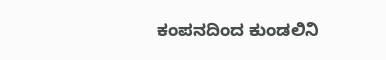ಕಂಪನದಿಂದ ಕುಂಡಲಿನಿ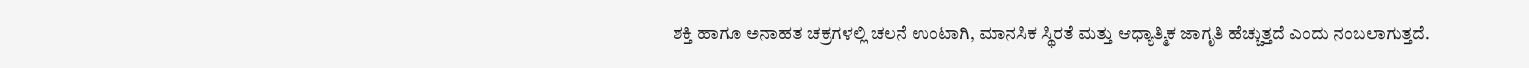ಶಕ್ತಿ ಹಾಗೂ ಅನಾಹತ ಚಕ್ರಗಳಲ್ಲಿ ಚಲನೆ ಉಂಟಾಗಿ, ಮಾನಸಿಕ ಸ್ಥಿರತೆ ಮತ್ತು ಆಧ್ಯಾತ್ಮಿಕ ಜಾಗೃತಿ ಹೆಚ್ಚುತ್ತದೆ ಎಂದು ನಂಬಲಾಗುತ್ತದೆ.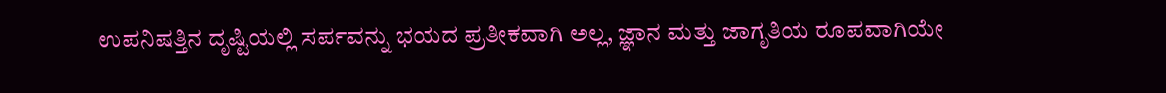ಉಪನಿಷತ್ತಿನ ದೃಷ್ಟಿಯಲ್ಲಿ ಸರ್ಪವನ್ನು ಭಯದ ಪ್ರತೀಕವಾಗಿ ಅಲ್ಲ, ಜ್ಞಾನ ಮತ್ತು ಜಾಗೃತಿಯ ರೂಪವಾಗಿಯೇ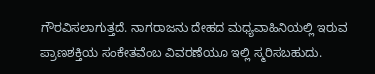ಗೌರವಿಸಲಾಗುತ್ತದೆ. ನಾಗರಾಜನು ದೇಹದ ಮಧ್ಯವಾಹಿನಿಯಲ್ಲಿ ಇರುವ ಪ್ರಾಣಶಕ್ತಿಯ ಸಂಕೇತವೆಂಬ ವಿವರಣೆಯೂ ಇಲ್ಲಿ ಸ್ಮರಿಸಬಹುದು.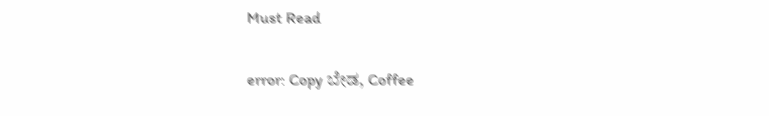Must Read

error: Copy ಬೇಡ, Coffee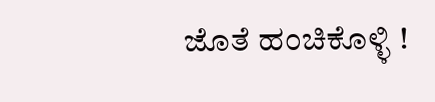ಜೊತೆ ಹಂಚಿಕೊಳ್ಳಿ !